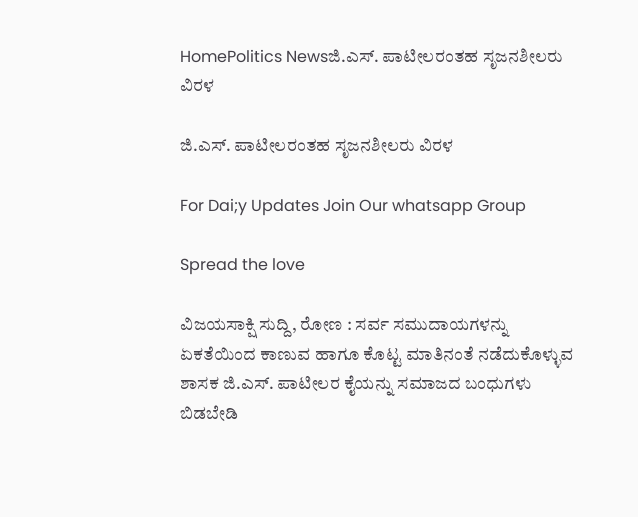HomePolitics Newsಜಿ.ಎಸ್. ಪಾಟೀಲರಂತಹ ಸೃಜನಶೀಲರು ವಿರಳ

ಜಿ.ಎಸ್. ಪಾಟೀಲರಂತಹ ಸೃಜನಶೀಲರು ವಿರಳ

For Dai;y Updates Join Our whatsapp Group

Spread the love

ವಿಜಯಸಾಕ್ಷಿ ಸುದ್ದಿ, ರೋಣ : ಸರ್ವ ಸಮುದಾಯಗಳನ್ನು ಏಕತೆಯಿಂದ ಕಾಣುವ ಹಾಗೂ ಕೊಟ್ಟ ಮಾತಿನಂತೆ ನಡೆದುಕೊಳ್ಳುವ ಶಾಸಕ ಜಿ.ಎಸ್. ಪಾಟೀಲರ ಕೈಯನ್ನು ಸಮಾಜದ ಬಂಧುಗಳು ಬಿಡಬೇಡಿ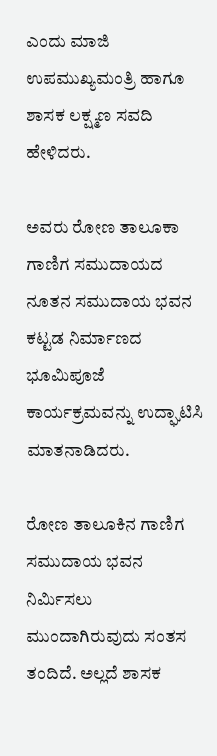ಎಂದು ಮಾಜಿ ಉಪಮುಖ್ಯಮಂತ್ರಿ ಹಾಗೂ ಶಾಸಕ ಲಕ್ಷ್ಮಣ ಸವದಿ ಹೇಳಿದರು.

ಅವರು ರೋಣ ತಾಲೂಕಾ ಗಾಣಿಗ ಸಮುದಾಯದ ನೂತನ ಸಮುದಾಯ ಭವನ ಕಟ್ಟಡ ನಿರ್ಮಾಣದ ಭೂಮಿಪೂಜೆ ಕಾರ್ಯಕ್ರಮವನ್ನು ಉದ್ಘಾಟಿಸಿ ಮಾತನಾಡಿದರು.

ರೋಣ ತಾಲೂಕಿನ ಗಾಣಿಗ ಸಮುದಾಯ ಭವನ ನಿರ್ಮಿಸಲು ಮುಂದಾಗಿರುವುದು ಸಂತಸ ತಂದಿದೆ. ಅಲ್ಲದೆ ಶಾಸಕ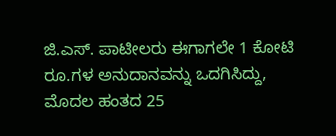ಜಿ.ಎಸ್. ಪಾಟೀಲರು ಈಗಾಗಲೇ 1 ಕೋಟಿ ರೂ.ಗಳ ಅನುದಾನವನ್ನು ಒದಗಿಸಿದ್ದು, ಮೊದಲ ಹಂತದ 25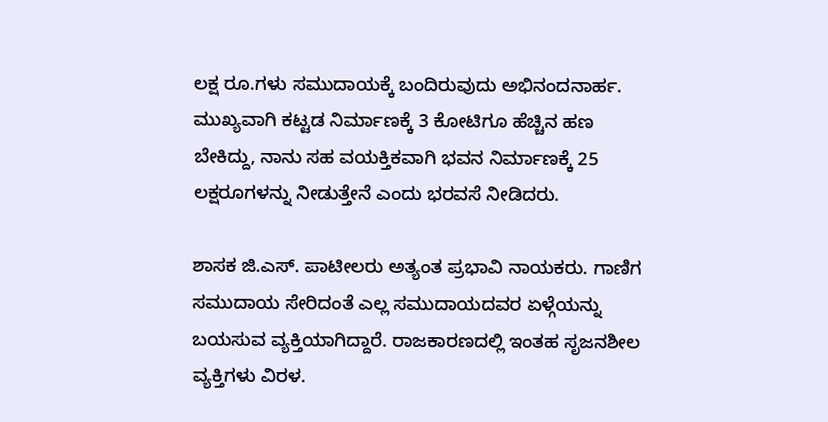ಲಕ್ಷ ರೂ.ಗಳು ಸಮುದಾಯಕ್ಕೆ ಬಂದಿರುವುದು ಅಭಿನಂದನಾರ್ಹ. ಮುಖ್ಯವಾಗಿ ಕಟ್ಟಡ ನಿರ್ಮಾಣಕ್ಕೆ 3 ಕೋಟಿಗೂ ಹೆಚ್ಚಿನ ಹಣ ಬೇಕಿದ್ದು, ನಾನು ಸಹ ವಯಕ್ತಿಕವಾಗಿ ಭವನ ನಿರ್ಮಾಣಕ್ಕೆ 25 ಲಕ್ಷರೂಗಳನ್ನು ನೀಡುತ್ತೇನೆ ಎಂದು ಭರವಸೆ ನೀಡಿದರು.

ಶಾಸಕ ಜಿ.ಎಸ್. ಪಾಟೀಲರು ಅತ್ಯಂತ ಪ್ರಭಾವಿ ನಾಯಕರು. ಗಾಣಿಗ ಸಮುದಾಯ ಸೇರಿದಂತೆ ಎಲ್ಲ ಸಮುದಾಯದವರ ಏಳ್ಗೆಯನ್ನು ಬಯಸುವ ವ್ಯಕ್ತಿಯಾಗಿದ್ದಾರೆ. ರಾಜಕಾರಣದಲ್ಲಿ ಇಂತಹ ಸೃಜನಶೀಲ ವ್ಯಕ್ತಿಗಳು ವಿರಳ.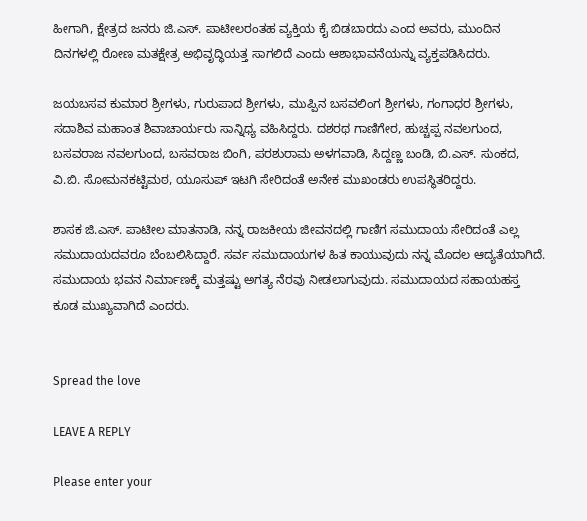ಹೀಗಾಗಿ, ಕ್ಷೇತ್ರದ ಜನರು ಜಿ.ಎಸ್. ಪಾಟೀಲರಂತಹ ವ್ಯಕ್ತಿಯ ಕೈ ಬಿಡಬಾರದು ಎಂದ ಅವರು, ಮುಂದಿನ ದಿನಗಳಲ್ಲಿ ರೋಣ ಮತಕ್ಷೇತ್ರ ಅಭಿವೃದ್ಧಿಯತ್ತ ಸಾಗಲಿದೆ ಎಂದು ಆಶಾಭಾವನೆಯನ್ನು ವ್ಯಕ್ತಪಡಿಸಿದರು.

ಜಯಬಸವ ಕುಮಾರ ಶ್ರೀಗಳು, ಗುರುಪಾದ ಶ್ರೀಗಳು, ಮುಪ್ಪಿನ ಬಸವಲಿಂಗ ಶ್ರೀಗಳು, ಗಂಗಾಧರ ಶ್ರೀಗಳು, ಸದಾಶಿವ ಮಹಾಂತ ಶಿವಾಚಾರ್ಯರು ಸಾನ್ನಿಧ್ಯ ವಹಿಸಿದ್ದರು. ದಶರಥ ಗಾಣಿಗೇರ, ಹುಚ್ಚಪ್ಪ ನವಲಗುಂದ, ಬಸವರಾಜ ನವಲಗುಂದ, ಬಸವರಾಜ ಬಿಂಗಿ, ಪರಶುರಾಮ ಅಳಗವಾಡಿ, ಸಿದ್ದಣ್ಣ ಬಂಡಿ, ಬಿ.ಎಸ್. ಸುಂಕದ, ವಿ.ಬಿ. ಸೋಮನಕಟ್ಟಿಮಠ, ಯೂಸುಪ್ ಇಟಗಿ ಸೇರಿದಂತೆ ಅನೇಕ ಮುಖಂಡರು ಉಪಸ್ಥಿತರಿದ್ದರು.

ಶಾಸಕ ಜಿ.ಎಸ್. ಪಾಟೀಲ ಮಾತನಾಡಿ, ನನ್ನ ರಾಜಕೀಯ ಜೀವನದಲ್ಲಿ ಗಾಣಿಗ ಸಮುದಾಯ ಸೇರಿದಂತೆ ಎಲ್ಲ ಸಮುದಾಯದವರೂ ಬೆಂಬಲಿಸಿದ್ದಾರೆ. ಸರ್ವ ಸಮುದಾಯಗಳ ಹಿತ ಕಾಯುವುದು ನನ್ನ ಮೊದಲ ಆದ್ಯತೆಯಾಗಿದೆ. ಸಮುದಾಯ ಭವನ ನಿರ್ಮಾಣಕ್ಕೆ ಮತ್ತಷ್ಟು ಅಗತ್ಯ ನೆರವು ನೀಡಲಾಗುವುದು. ಸಮುದಾಯದ ಸಹಾಯಹಸ್ತ ಕೂಡ ಮುಖ್ಯವಾಗಿದೆ ಎಂದರು.


Spread the love

LEAVE A REPLY

Please enter your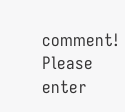comment!
Please enter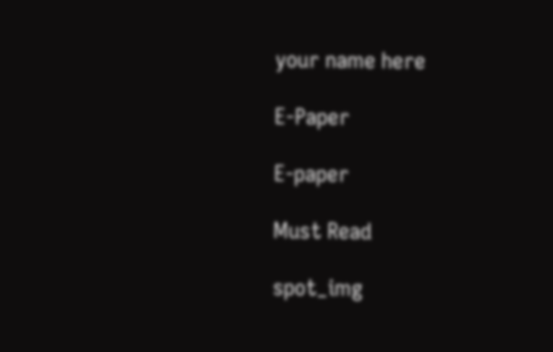your name here

E-Paper

E-paper

Must Read

spot_img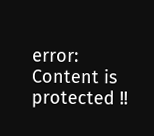error: Content is protected !!